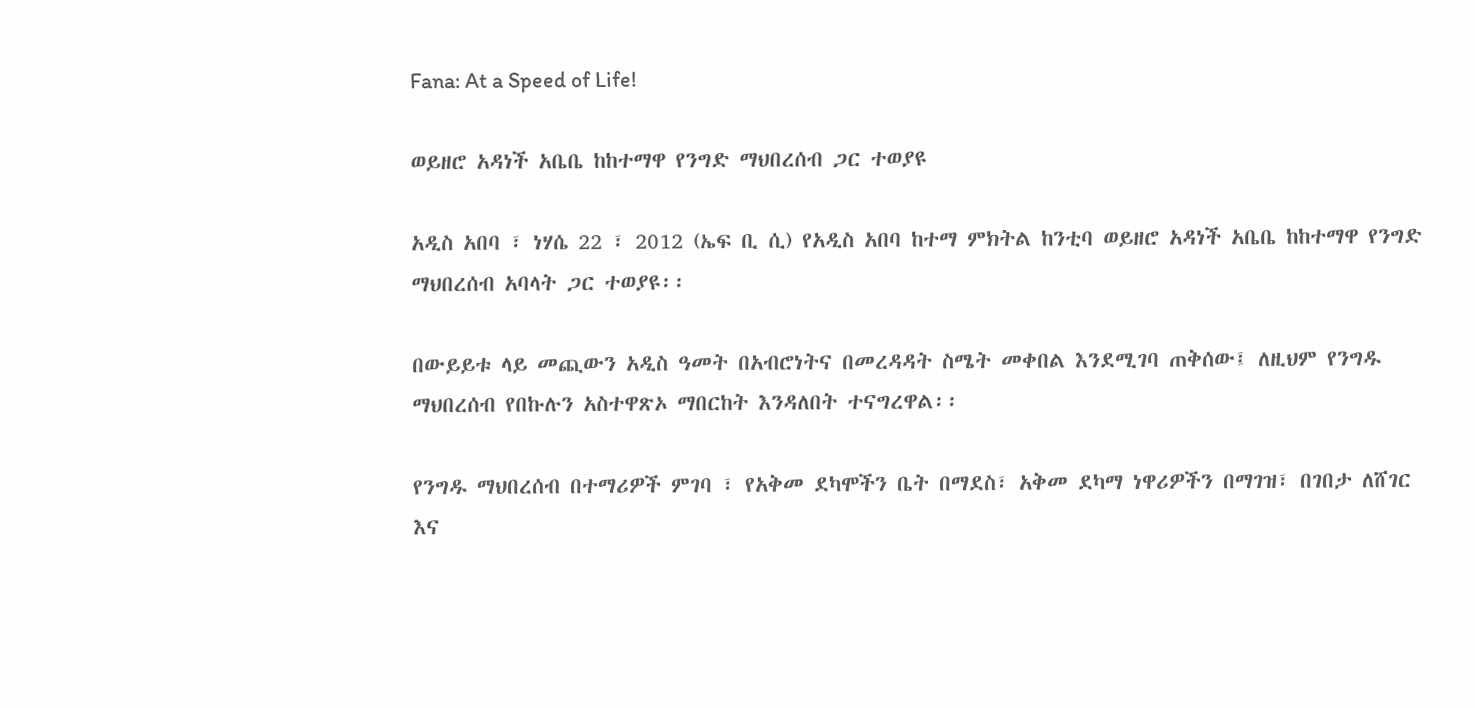Fana: At a Speed of Life!

ወይዘሮ አዳነች አቤቤ ከከተማዋ የንግድ ማህበረሰብ ጋር ተወያዩ

አዲስ አበባ ፣ ነሃሴ 22 ፣ 2012 (ኤፍ ቢ ሲ) የአዲስ አበባ ከተማ ምክትል ከንቲባ ወይዘሮ አዳነች አቤቤ ከከተማዋ የንግድ ማህበረሰብ አባላት ጋር ተወያዩ፡፡

በውይይቱ ላይ መጪውን አዲስ ዓመት በአብሮነትና በመረዳዳት ስሜት መቀበል እንደሚገባ ጠቅሰው፤ ለዚህም የንግዱ ማህበረሰብ የበኩሉን አስተዋጽኦ ማበርከት እንዳለበት ተናግረዋል፡፡

የንግዱ ማህበረሰብ በተማሪዎች ምገባ ፣ የአቅመ ደካሞችን ቤት በማደስ፣ አቅመ ደካማ ነዋሪዎችን በማገዝ፣ በገበታ ለሸገር እና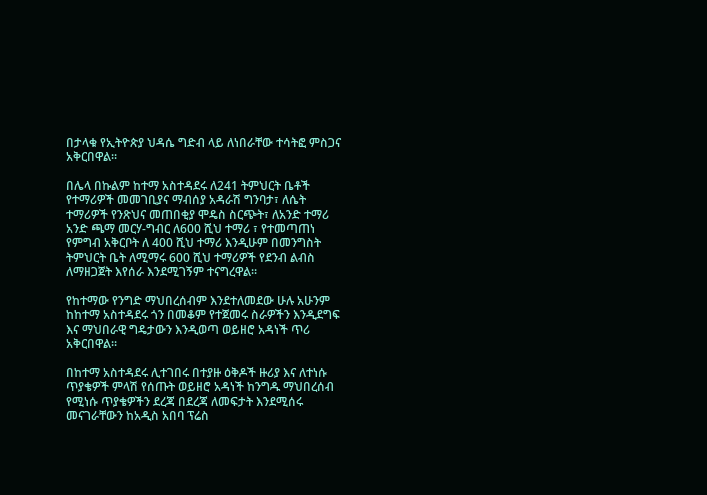በታላቁ የኢትዮጵያ ህዳሴ ግድብ ላይ ለነበራቸው ተሳትፎ ምስጋና አቅርበዋል፡፡

በሌላ በኩልም ከተማ አስተዳደሩ ለ241 ትምህርት ቤቶች የተማሪዎች መመገቢያና ማብሰያ አዳራሽ ግንባታ፣ ለሴት ተማሪዎች የንጽህና መጠበቂያ ሞዴስ ስርጭት፣ ለአንድ ተማሪ አንድ ጫማ መርሃ-ግብር ለ600 ሺህ ተማሪ ፣ የተመጣጠነ የምግብ አቅርቦት ለ 400 ሺህ ተማሪ እንዲሁም በመንግስት ትምህርት ቤት ለሚማሩ 600 ሺህ ተማሪዎች የደንብ ልብስ ለማዘጋጀት እየሰራ እንደሚገኝም ተናግረዋል፡፡

የከተማው የንግድ ማህበረሰብም እንደተለመደው ሁሉ አሁንም ከከተማ አስተዳደሩ ጎን በመቆም የተጀመሩ ስራዎችን እንዲደግፍ እና ማህበራዊ ግዴታውን እንዲወጣ ወይዘሮ አዳነች ጥሪ አቅርበዋል፡፡

በከተማ አስተዳደሩ ሊተገበሩ በተያዙ ዕቅዶች ዙሪያ እና ለተነሱ ጥያቄዎች ምላሽ የሰጡት ወይዘሮ አዳነች ከንግዱ ማህበረሰብ የሚነሱ ጥያቄዎችን ደረጃ በደረጃ ለመፍታት እንደሚሰሩ መናገራቸውን ከአዲስ አበባ ፕሬስ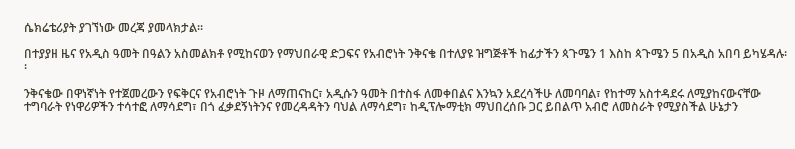ሴክሬቴሪያት ያገኘነው መረጃ ያመላክታል፡፡

በተያያዘ ዜና የአዲስ ዓመት በዓልን አስመልክቶ የሚከናወን የማህበራዊ ድጋፍና የአብሮነት ንቅናቄ በተለያዩ ዝግጅቶች ከፊታችን ጳጉሜን 1 እስከ ጳጉሜን 5 በአዲስ አበባ ይካሄዳሉ፡፡

ንቅናቄው በዋነኛነት የተጀመረውን የፍቅርና የአብሮነት ጉዞ ለማጠናከር፣ አዲሱን ዓመት በተስፋ ለመቀበልና እንኳን አደረሳችሁ ለመባባል፣ የከተማ አስተዳደሩ ለሚያከናውናቸው ተግባራት የነዋሪዎችን ተሳተፎ ለማሳደግ፣ በጎ ፈቃደኝነትንና የመረዳዳትን ባህል ለማሳደግ፣ ከዲፕሎማቲክ ማህበረሰቡ ጋር ይበልጥ አብሮ ለመስራት የሚያስችል ሁኔታን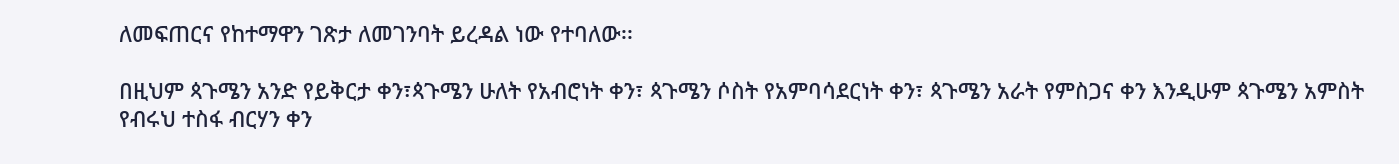ለመፍጠርና የከተማዋን ገጽታ ለመገንባት ይረዳል ነው የተባለው፡፡

በዚህም ጳጉሜን አንድ የይቅርታ ቀን፣ጳጉሜን ሁለት የአብሮነት ቀን፣ ጳጉሜን ሶስት የአምባሳደርነት ቀን፣ ጳጉሜን አራት የምስጋና ቀን እንዲሁም ጳጉሜን አምስት የብሩህ ተስፋ ብርሃን ቀን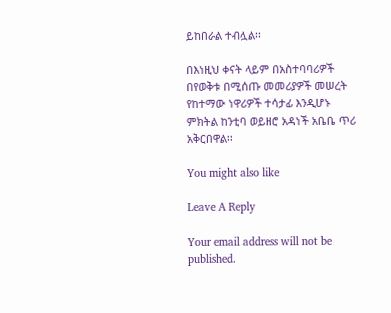ይከበራል ተብሏል፡፡

በእነዚህ ቀናት ላይም በአስተባባሪዎች በየወቅቱ በሚሰጡ መመሪያዎች መሠረት የከተማው ነዋሪዎች ተሳታፊ እንዲሆኑ ምክትል ከንቲባ ወይዘሮ አዳነች አቤቤ ጥሪ አቅርበዋል፡፡

You might also like

Leave A Reply

Your email address will not be published.